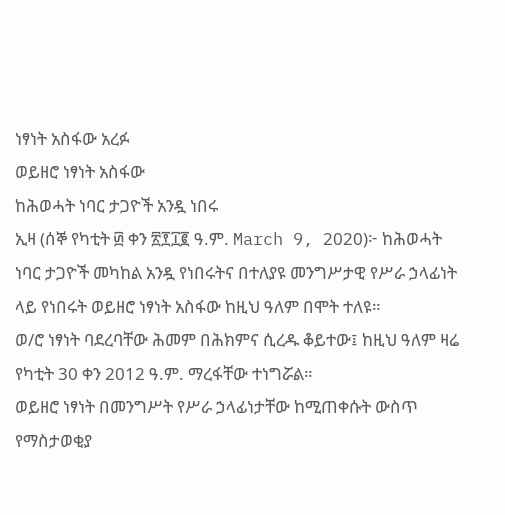ነፃነት አስፋው አረፉ
ወይዘሮ ነፃነት አስፋው
ከሕወሓት ነባር ታጋዮች አንዷ ነበሩ
ኢዛ (ሰኞ የካቲት ፴ ቀን ፳፻፲፪ ዓ.ም. March 9, 2020)፦ ከሕወሓት ነባር ታጋዮች መካከል አንዷ የነበሩትና በተለያዩ መንግሥታዊ የሥራ ኃላፊነት ላይ የነበሩት ወይዘሮ ነፃነት አስፋው ከዚህ ዓለም በሞት ተለዩ።
ወ/ሮ ነፃነት ባደረባቸው ሕመም በሕክምና ሲረዱ ቆይተው፤ ከዚህ ዓለም ዛሬ የካቲት 30 ቀን 2012 ዓ.ም. ማረፋቸው ተነግሯል።
ወይዘሮ ነፃነት በመንግሥት የሥራ ኃላፊነታቸው ከሚጠቀሱት ውስጥ የማስታወቂያ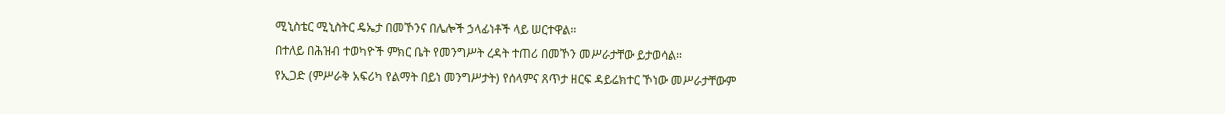ሚኒስቴር ሚኒስትር ዴኤታ በመኾንና በሌሎች ኃላፊነቶች ላይ ሠርተዋል።
በተለይ በሕዝብ ተወካዮች ምክር ቤት የመንግሥት ረዳት ተጠሪ በመኾን መሥራታቸው ይታወሳል።
የኢጋድ (ምሥራቅ አፍሪካ የልማት በይነ መንግሥታት) የሰላምና ጸጥታ ዘርፍ ዳይሬክተር ኾነው መሥራታቸውም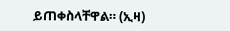ይጠቀስላቸዋል። (ኢዛ)